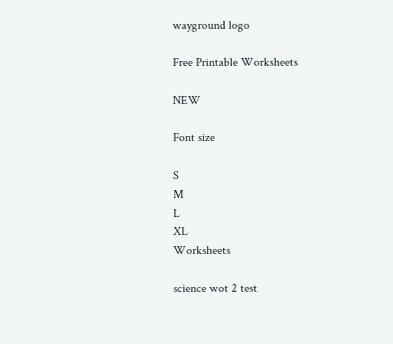wayground logo

Free Printable Worksheets

NEW

Font size

S
M
L
XL
Worksheets

science wot 2 test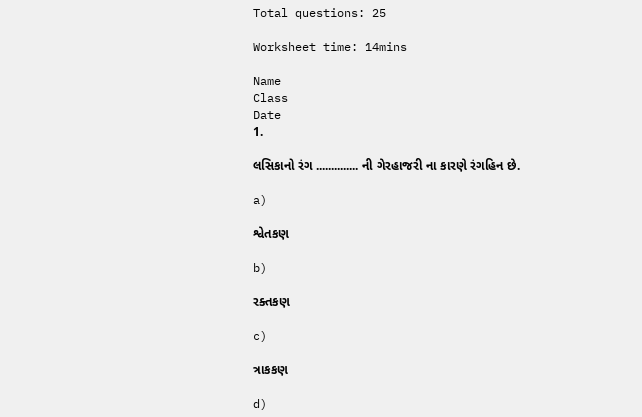Total questions: 25

Worksheet time: 14mins

Name
Class
Date
1.

લસિકાનો રંગ .............. ની ગેરહાજરી ના કારણે રંગહિન છે.

a)

શ્વેતકણ

b)

રક્તકણ

c)

ત્રાકકણ

d)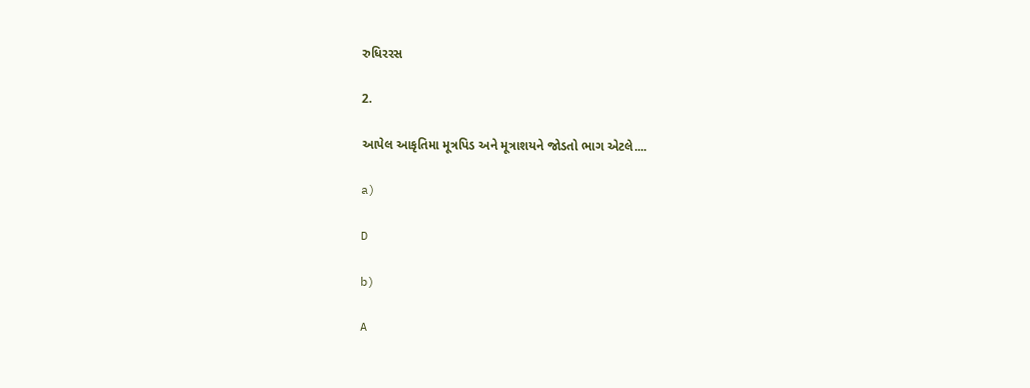રુધિરરસ

2.

આપેલ આકૃતિમા મૂત્રપિડ અને મૂત્રાશયને જોડતો ભાગ એટલે....

a)

D

b)

A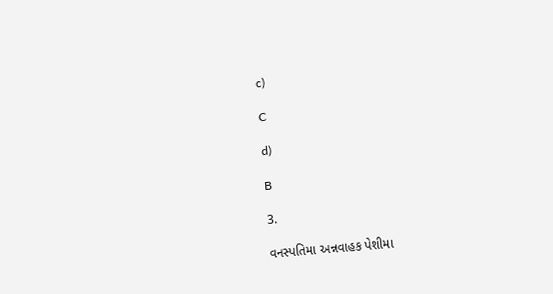c)

C

d)

B

3.

વનસ્પતિમા અન્નવાહક પેશીમા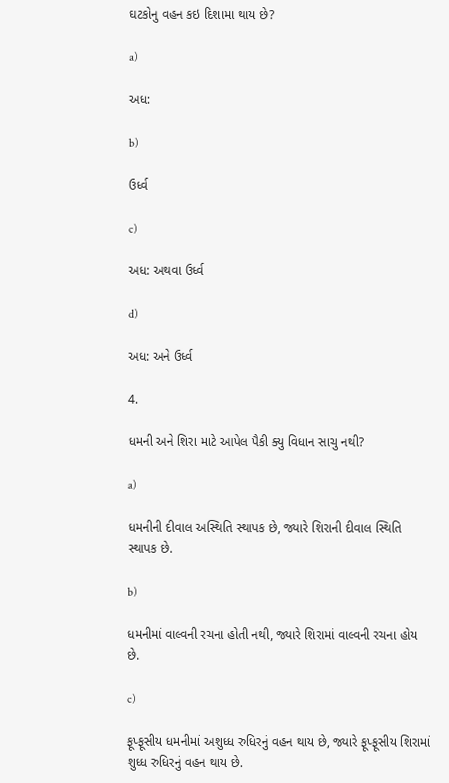ઘટકોનુ વહન કઇ દિશામા થાય છે?

a)

અધ:

b)

ઉર્ધ્વ

c)

અધ: અથવા ઉર્ધ્વ

d)

અધ: અને ઉર્ધ્વ

4.

ધમની અને શિરા માટે આપેલ પૈકી ક્યુ વિધાન સાચુ નથી?

a)

ધમનીની દીવાલ અસ્થિતિ સ્થાપક છે, જ્યારે શિરાની દીવાલ સ્થિતિ સ્થાપક છે.

b)

ધમનીમાં વાલ્વની રચના હોતી નથી, જ્યારે શિરામાં વાલ્વની રચના હોય છે.

c)

ફૂપ્ફૂસીય ધમનીમાં અશુધ્ધ રુધિરનું વહન થાય છે, જ્યારે ફૂપ્ફૂસીય શિરામાં શુધ્ધ રુધિરનું વહન થાય છે.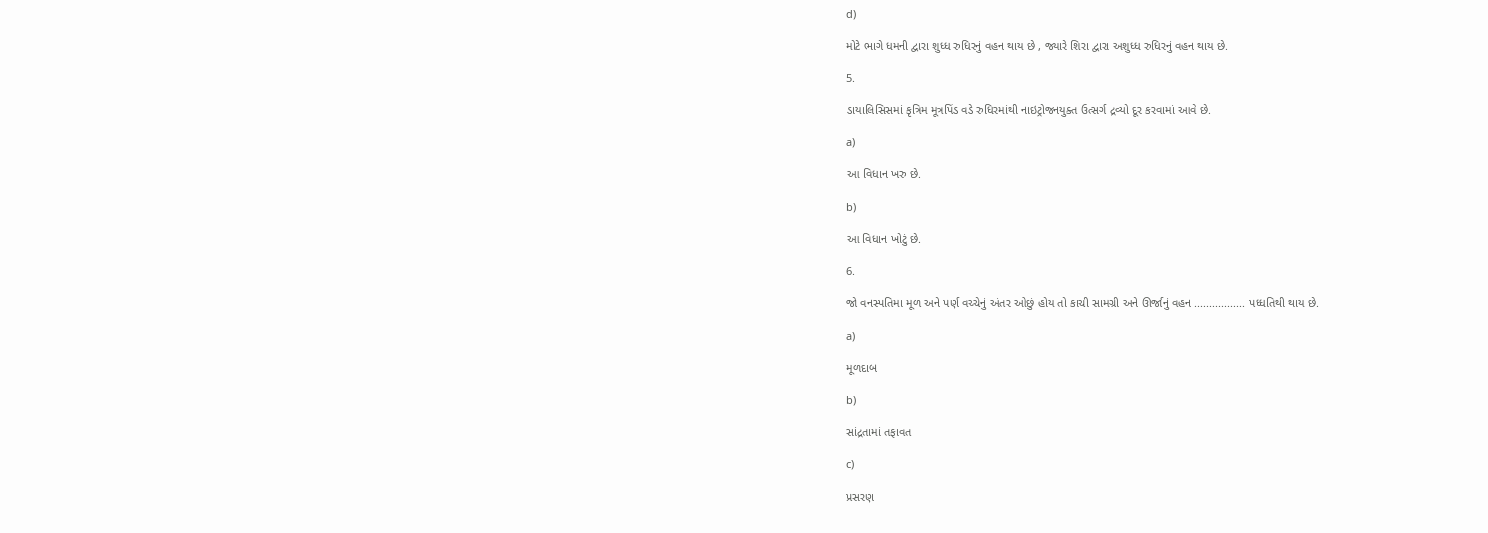d)

મોટે ભાગે ધમની દ્વારા શુધ્ધ રુધિરનું વહન થાય છે , જ્યારે શિરા દ્વારા અશુધ્ધ રુધિરનું વહન થાય છે.

5.

ડાયાલિસિસમાં કૃત્રિમ મૂત્રપિંડ વડે રુધિરમાંથી નાઇટ્રોજનયુક્ત ઉત્સર્ગ દ્રવ્યો દૂર કરવામાં આવે છે.

a)

આ વિધાન ખરુ છે.

b)

આ વિધાન ખોટું છે.

6.

જો વનસ્પતિમા મૂળ અને પર્ણ વચ્ચેનું અંતર ઓછું હોય તો કાચી સામગ્રી અને ઊર્જાનું વહન ................. પધ્ધતિથી થાય છે.

a)

મૂળદાબ

b)

સાંદ્રતામાં તફાવત

c)

પ્રસરણ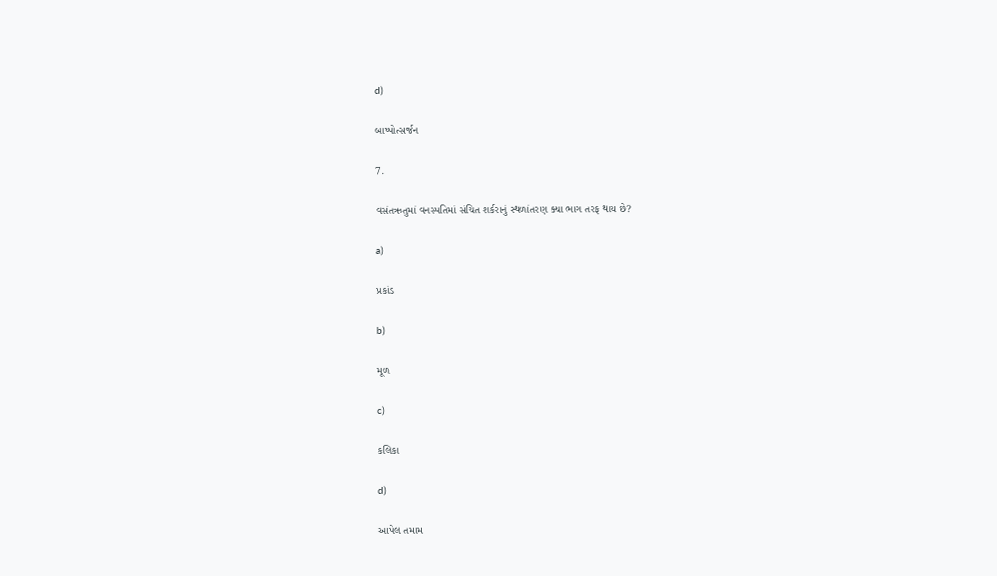d)

બાષ્પોત્સર્જન

7.

વસંતઋતુમાં વનસ્પતિમાં સંચિત શર્કરાનું સ્થળાંતરણ ક્યા ભાગ તરફ થાય છે?

a)

પ્રકાંડ

b)

મૂળ

c)

કલિકા

d)

આપેલ તમામ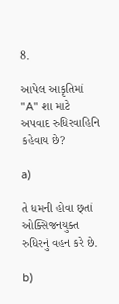8.

આપેલ આકૃતિમાં "A" શા માટે અપવાદ રુધિરવાહિનિ કહેવાય છે?

a)

તે ધમની હોવા છ્તાં ઓક્સિજનયુક્ત રુધિરનું વહન કરે છે.

b)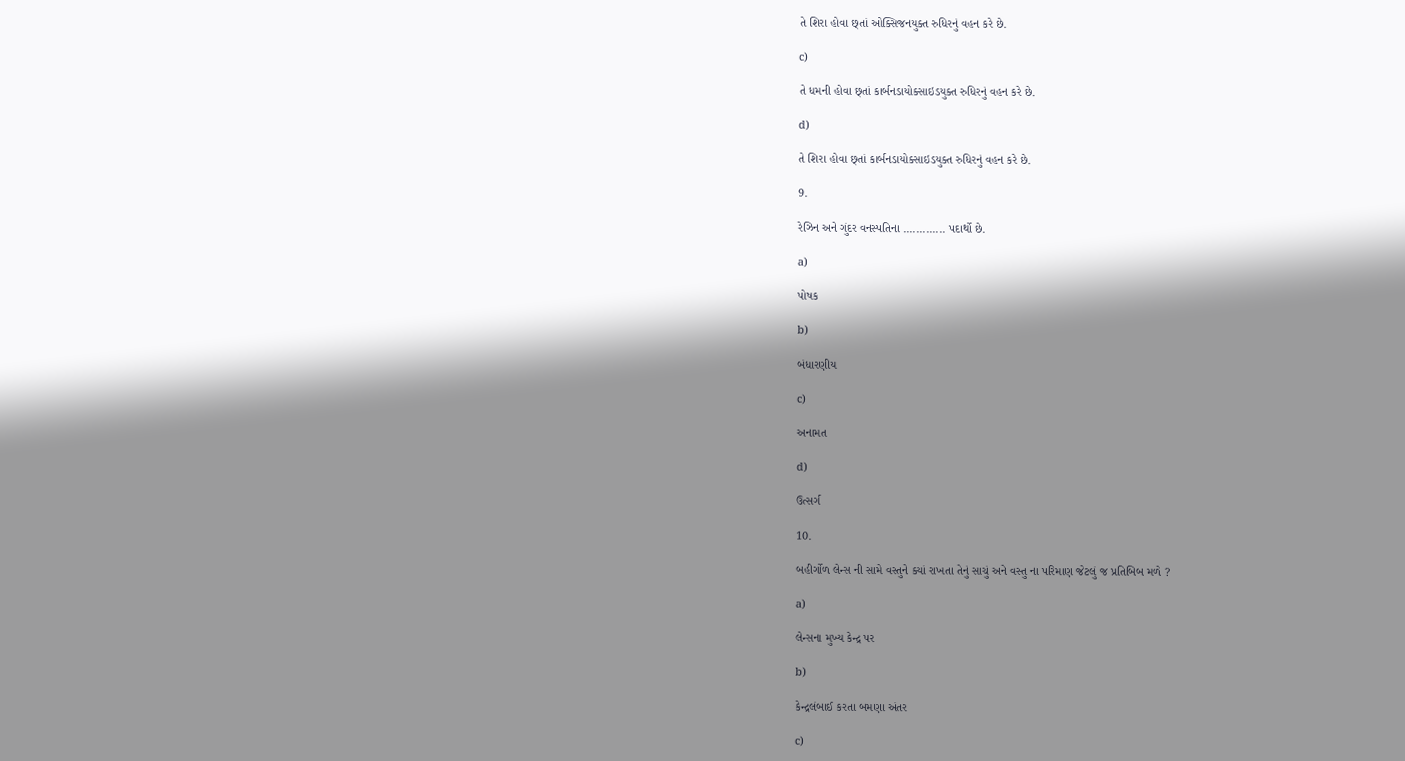તે શિરા હોવા છ્તાં ઓક્સિજનયુક્ત રુધિરનું વહન કરે છે.

c)

તે ધમની હોવા છ્તાં કાર્બનડાયોક્સાઇડયુક્ત રુધિરનું વહન કરે છે.

d)

તે શિરા હોવા છ્તાં કાર્બનડાયોક્સાઇડયુક્ત રુધિરનું વહન કરે છે.

9.

રેઝિન અને ગુંદર વનસ્પતિના ............. પદાર્થો છે.

a)

પોષક

b)

બંધારણીય

c)

અનામત

d)

ઉત્સર્ગ

10.

બહીર્ગોળ લેન્સ ની સામે વસ્તુને ક્યાં રાખતા તેનું સાચું અને વસ્તુ ના પરિમાણ જેટલું જ પ્રતિબિબ મળે ?

a)

લેન્સના મુખ્ય કેન્દ્ર પર

b)

કેન્દ્રલંબાઈ કરતા બમણા અંતર

c)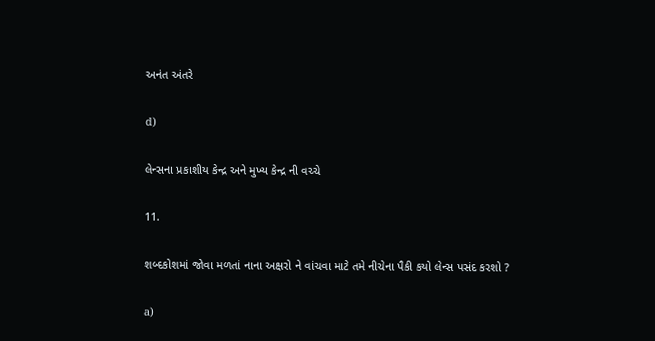અનંત અંતરે

d)

લેન્સના પ્રકાશીય કેન્દ્ર અને મુખ્ય કેન્દ્ર ની વચ્ચે

11.

શબ્દકોશમાં જોવા મળતાં નાના અક્ષરો ને વાંચવા માટે તમે નીચેના પૈકી કયો લેન્સ પસંદ કરશો ?

a)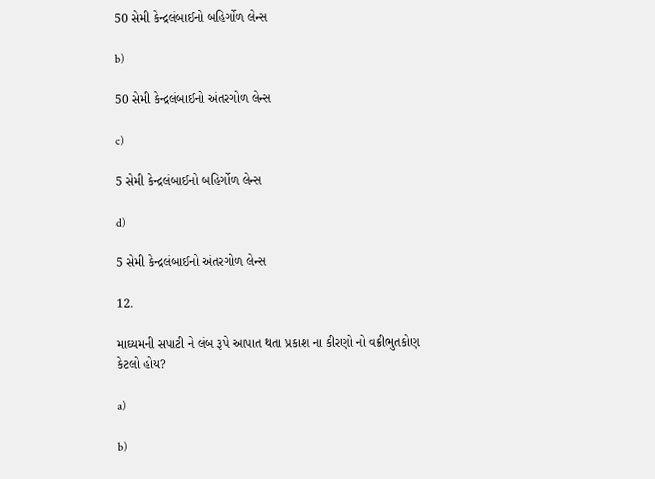50 સેમી કેન્દ્રલંબાઈનો બહિર્ગોળ લેન્સ

b)

50 સેમી કેન્દ્રલંબાઈનો અંતરગોળ લેન્સ

c)

5 સેમી કેન્દ્રલંબાઈનો બહિર્ગોળ લેન્સ

d)

5 સેમી કેન્દ્રલંબાઈનો અંતરગોળ લેન્સ

12.

માઘ્યમની સપાટી ને લંબ રૂપે આપાત થતા પ્રકાશ ના કીરણો નો વક્રીભુતકોણ કેટલો હોય?

a)

b)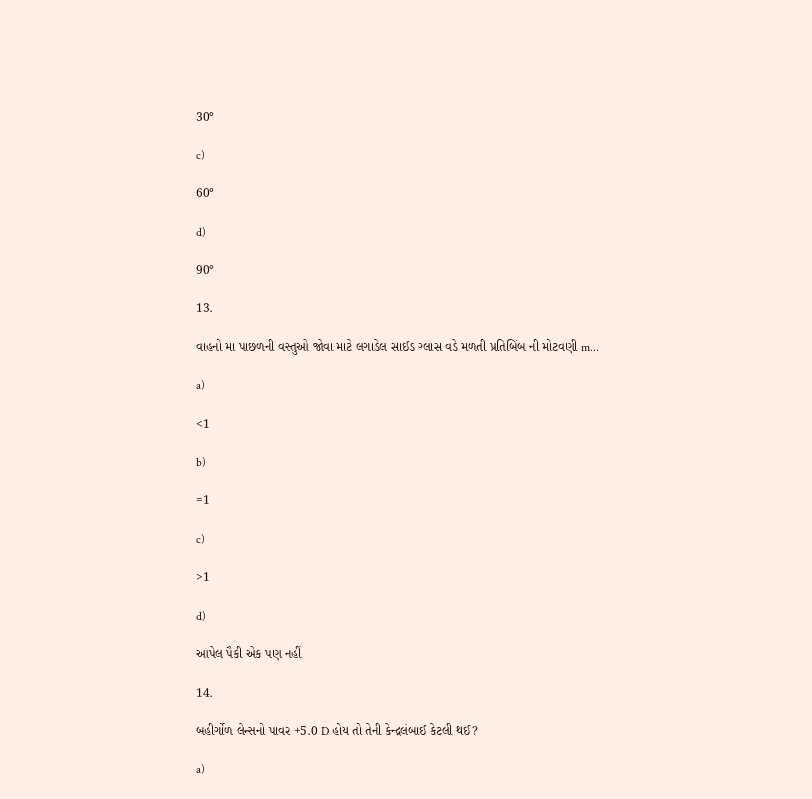30°

c)

60°

d)

90°

13.

વાહનો મા પાછળની વસ્તુઓ જોવા માટે લગાડેલ સાઈડ ગ્લાસ વડે મળતી પ્રતિબિંબ ની મોટવણી m...

a)

<1

b)

=1

c)

>1

d)

આપેલ પૈકી એક પણ નહીં

14.

બહીર્ગોળ લેન્સનો પાવર +5.0 D હોય તો તેની કેન્દ્રલંબાઈ કેટલી થઈ?

a)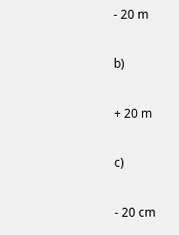- 20 m

b)

+ 20 m

c)

- 20 cm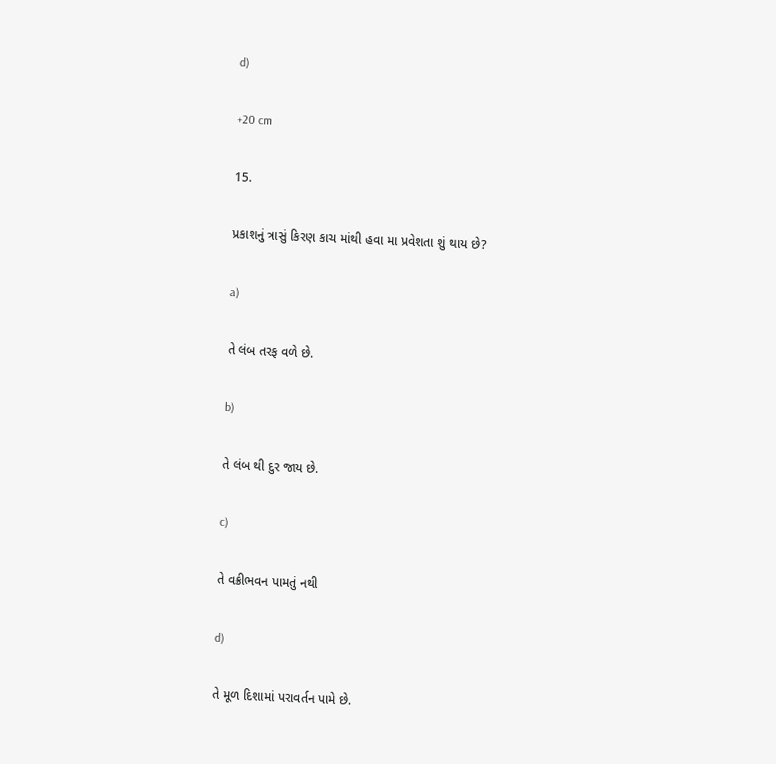d)

+20 cm

15.

પ્રકાશનું ત્રાસું કિરણ કાચ માંથી હવા મા પ્રવેશતા શું થાય છે?

a)

તે લંબ તરફ વળે છે.

b)

તે લંબ થી દુર જાય છે.

c)

તે વક્રીભવન પામતું નથી

d)

તે મૂળ દિશામાં પરાવર્તન પામે છે.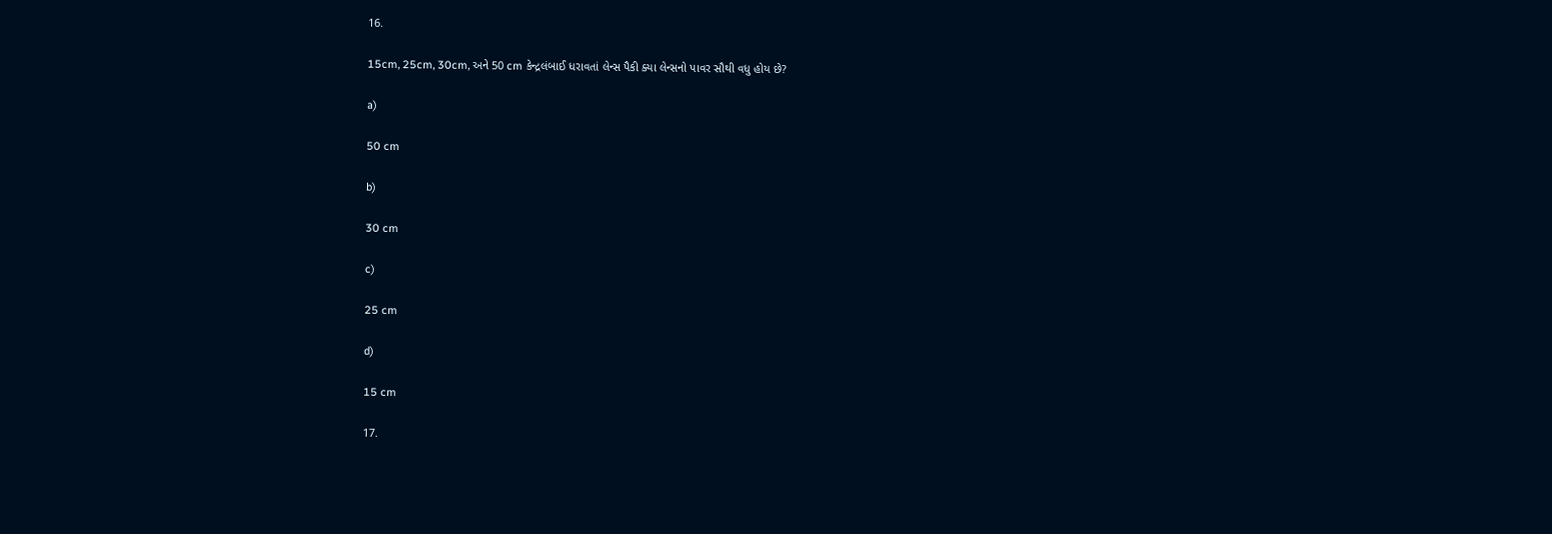16.

15cm, 25cm, 30cm, અને 50 cm કેન્દ્રલંબાઈ ધરાવતાં લેન્સ પૈકી ક્યા લેન્સનો પાવર સૌથી વધુ હોય છે?

a)

50 cm

b)

30 cm

c)

25 cm

d)

15 cm

17.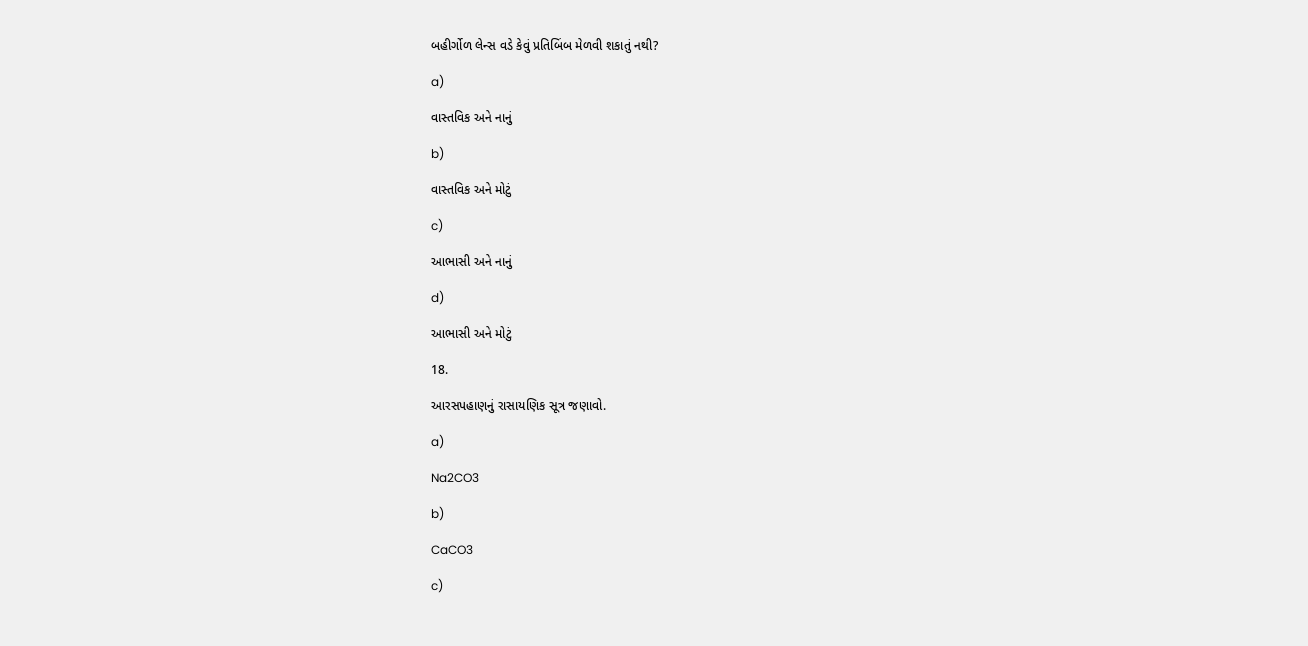બહીર્ગોળ લેન્સ વડે કેવું પ્રતિબિંબ મેળવી શકાતું નથી?

a)

વાસ્તવિક અને નાનું

b)

વાસ્તવિક અને મોટું

c)

આભાસી અને નાનું

d)

આભાસી અને મોટું

18.

આરસપહાણનું રાસાયણિક સૂત્ર જણાવો.

a)

Na2CO3

b)

CaCO3

c)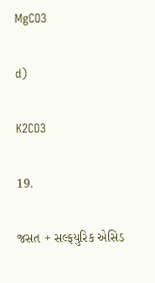MgCO3

d)

K2CO3

19.

જસત + સલ્ફયુરિક એસિડ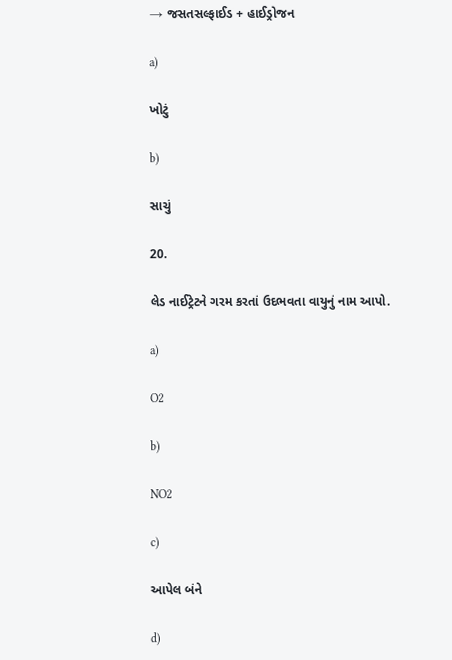→ જસતસલ્ફાઈડ + હાઈડ્રોજન

a)

ખોટું

b)

સાચું

20.

લેડ નાઈટ્રેટને ગરમ કરતાં ઉદભવતા વાયુનું નામ આપો.

a)

O2

b)

NO2

c)

આપેલ બંને

d)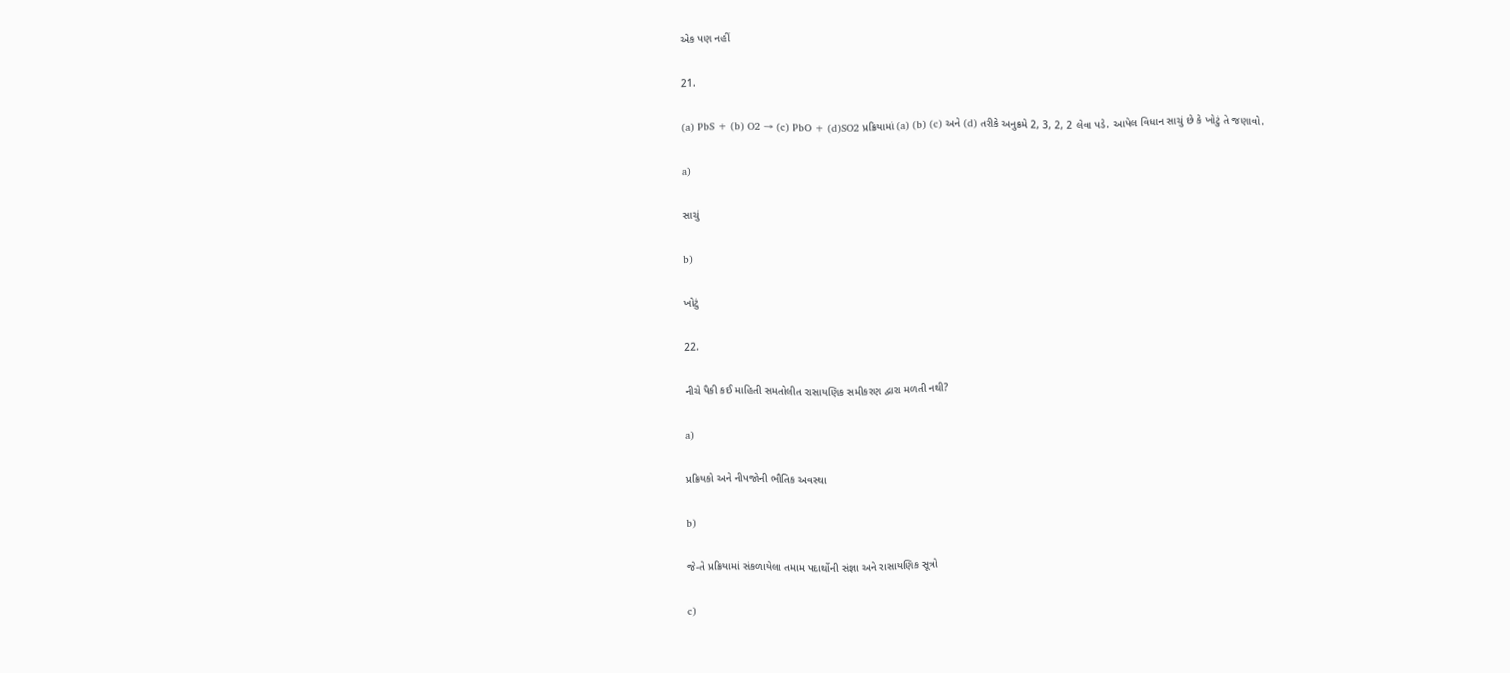એક પણ નહીં

21.

(a) PbS + (b) O2 → (c) PbO + (d)SO2 પ્રક્રિયામાં (a) (b) (c) અને (d) તરીકે અનુક્રમે 2, 3, 2, 2 લેવા પડે. આપેલ વિધાન સાચું છે કે ખોટું તે જણાવો.

a)

સાચું

b)

ખોટું

22.

નીચે પૈકી કઈ માહિતી સમતોલીત રાસાયણિક સમીકરણ દ્વારા મળતી નથી?

a)

પ્રક્રિયકો અને નીપજોની ભૌતિક અવસ્થા

b)

જે-તે પ્રક્રિયામાં સંકળાયેલા તમામ પદાર્થોની સંજ્ઞા અને રાસાયણિક સૂત્રો

c)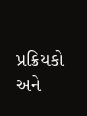પ્રક્રિયકો અને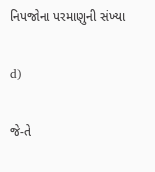નિપજોના પરમાણુની સંખ્યા

d)

જે-તે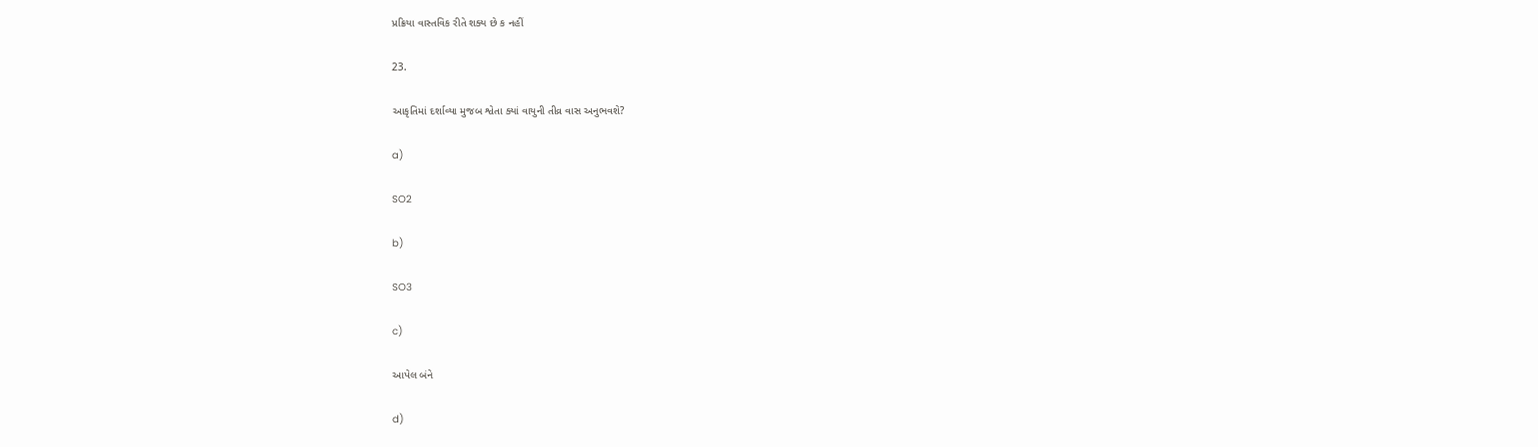પ્રક્રિયા વાસ્તવિક રીતે શક્ય છે ક નહીં

23.

આકૃતિમાં દર્શાવ્યા મુજબ શ્વેતા ક્યાં વાયુની તીવ્ર વાસ અનુભવશે?

a)

SO2

b)

SO3

c)

આપેલ બંને

d)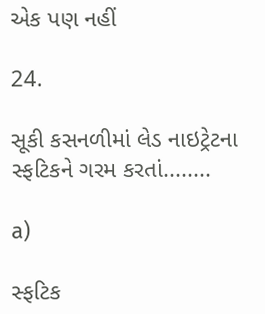એક પણ નહીં

24.

સૂકી કસનળીમાં લેડ નાઇટ્રેટના સ્ફટિકને ગરમ કરતાં........

a)

સ્ફટિક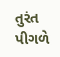તુરંત પીગળે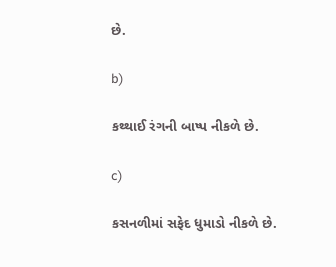છે.

b)

કથ્થાઈ રંગની બાષ્પ નીકળે છે.

c)

કસનળીમાં સફેદ ધુમાડો નીકળે છે.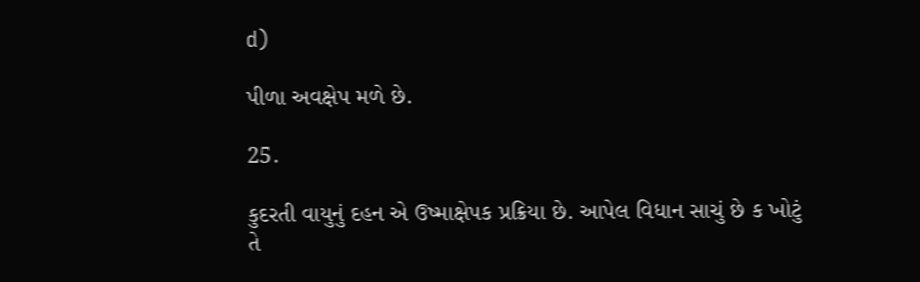d)

પીળા અવક્ષેપ મળે છે.

25.

કુદરતી વાયુનું દહન એ ઉષ્માક્ષેપક પ્રક્રિયા છે. આપેલ વિધાન સાચું છે ક ખોટું તે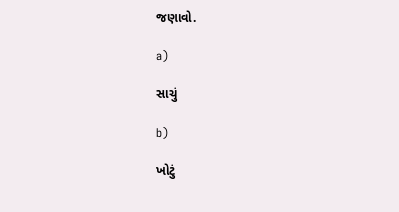જણાવો.

a)

સાચું

b)

ખોટું